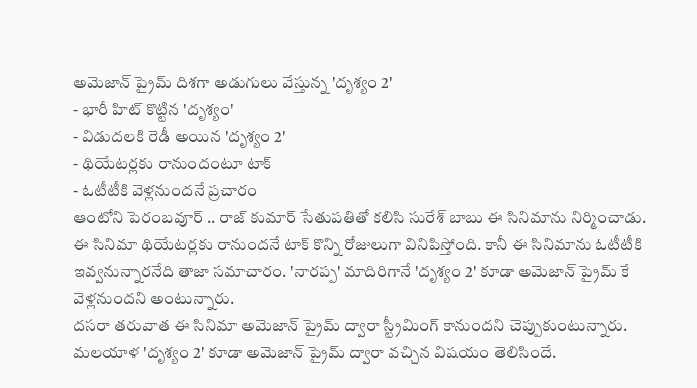అమెజాన్ ప్రైమ్ దిశగా అడుగులు వేస్తున్న 'దృశ్యం 2'
- భారీ హిట్ కొట్టిన 'దృశ్యం'
- విడుదలకి రెడీ అయిన 'దృశ్యం 2'
- థియేటర్లకు రానుందంటూ టాక్
- ఓటీటీకి వెళ్లనుందనే ప్రచారం
ఆంటోని పెరంబవూర్ .. రాజ్ కుమార్ సేతుపతితో కలిసి సురేశ్ బాబు ఈ సినిమాను నిర్మించాడు. ఈ సినిమా థియేటర్లకు రానుందనే టాక్ కొన్ని రోజులుగా వినిపిస్తోంది. కానీ ఈ సినిమాను ఓటీటీకి ఇవ్వనున్నారనేది తాజా సమాచారం. 'నారప్ప' మాదిరిగానే 'దృశ్యం 2' కూడా అమెజాన్ ప్రైమ్ కే వెళ్లనుందని అంటున్నారు.
దసరా తరువాత ఈ సినిమా అమెజాన్ ప్రైమ్ ద్వారా స్ట్రీమింగ్ కానుందని చెప్పుకుంటున్నారు. మలయాళ 'దృశ్యం 2' కూడా అమెజాన్ ప్రైమ్ ద్వారా వచ్చిన విషయం తెలిసిందే.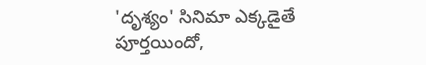'దృశ్యం' సినిమా ఎక్కడైతే పూర్తయిందో,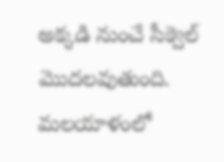అక్కడి నుంచే సీక్వెల్ మొదలవుతుంది. మలయాళంలో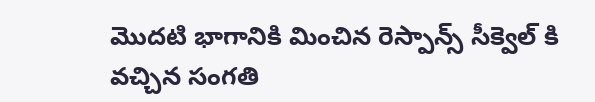మొదటి భాగానికి మించిన రెస్పాన్స్ సీక్వెల్ కి వచ్చిన సంగతి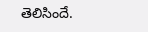తెలిసిందే.